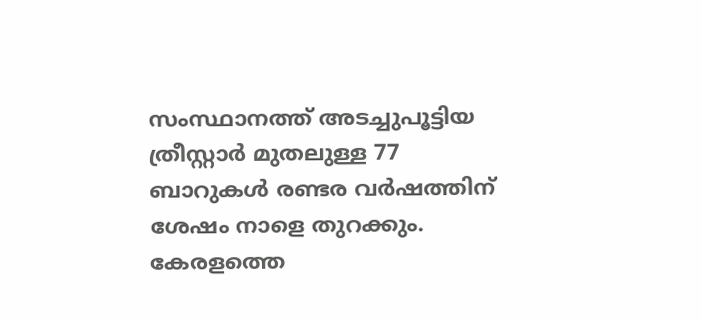സംസ്ഥാനത്ത് അടച്ചുപൂട്ടിയ ത്രീസ്റ്റാര്‍ മുതലുള്ള 77 ബാറുകള്‍ രണ്ടര വര്‍ഷത്തിന് ശേഷം നാളെ തുറക്കും. കേരളത്തെ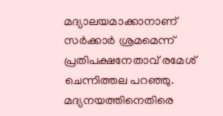മദ്യാലയമാക്കാനാണ് സര്‍ക്കാര്‍ ശ്രമമെന്ന് പ്രതിപക്ഷനേതാവ് രമേശ് ചെന്നിത്തല പറഞ്ഞു. മദ്യനയത്തിനെതിരെ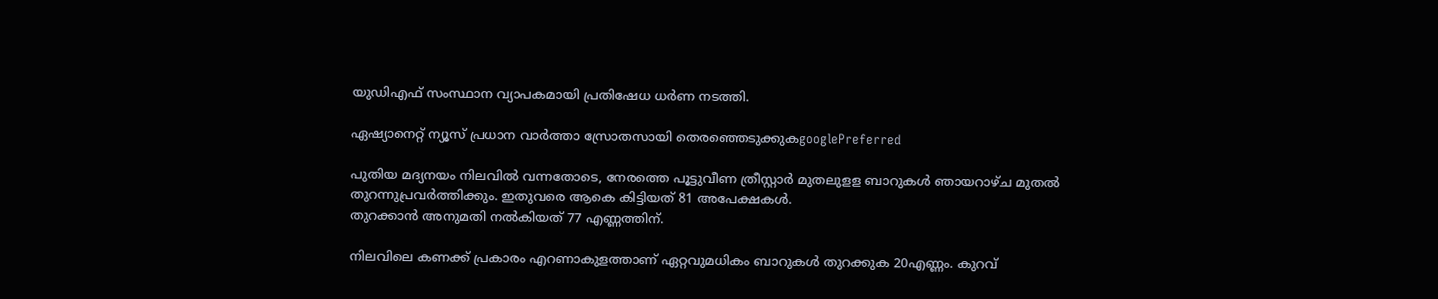യുഡിഎഫ് സംസ്ഥാന വ്യാപകമായി പ്രതിഷേധ ധര്‍ണ നടത്തി.

ഏഷ്യാനെറ്റ് ന്യൂസ് പ്രധാന വാർത്താ സ്രോതസായി തെരഞ്ഞെടുക്കുകgooglePreferred

പുതിയ മദ്യനയം നിലവില്‍ വന്നതോടെ, നേരത്തെ പൂട്ടുവീണ ത്രീസ്റ്റാര്‍ മുതലുളള ബാറുകള്‍ ഞായറാഴ്ച മുതല്‍ തുറന്നുപ്രവര്‍ത്തിക്കും. ഇതുവരെ ആകെ കിട്ടിയത് 81 അപേക്ഷകള്‍.
തുറക്കാന്‍ അനുമതി നല്‍കിയത് 77 എണ്ണത്തിന്.

നിലവിലെ കണക്ക് പ്രകാരം എറണാകുളത്താണ് ഏറ്റവുമധികം ബാറുകള്‍ തുറക്കുക 20എണ്ണം. കുറവ്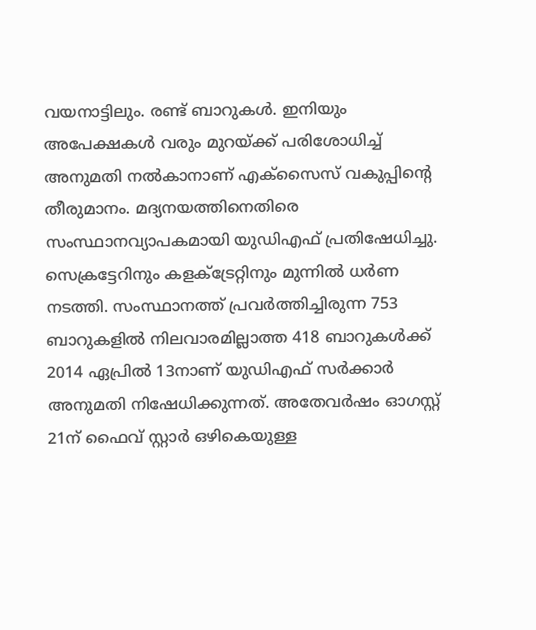വയനാട്ടിലും. രണ്ട് ബാറുകള്‍. ഇനിയും അപേക്ഷകള്‍ വരും മുറയ്‌ക്ക് പരിശോധിച്ച് അനുമതി നല്‍കാനാണ് എക്‌സൈസ് വകുപ്പിന്റെ തീരുമാനം. മദ്യനയത്തിനെതിരെ സംസ്ഥാനവ്യാപകമായി യുഡിഎഫ് പ്രതിഷേധിച്ചു. സെക്രട്ടേറിനും കളക്ട്രേറ്റിനും മുന്നില്‍ ധര്‍ണ നടത്തി. സംസ്ഥാനത്ത് പ്രവര്‍ത്തിച്ചിരുന്ന 753 ബാറുകളില്‍ നിലവാരമില്ലാത്ത 418 ബാറുകള്‍ക്ക് 2014 ഏപ്രില്‍ 13നാണ് യുഡിഎഫ് സര്‍ക്കാര്‍ അനുമതി നിഷേധിക്കുന്നത്. അതേവര്‍ഷം ഓഗസ്റ്റ് 21ന് ഫൈവ് സ്റ്റാര്‍ ഒഴികെയുള്ള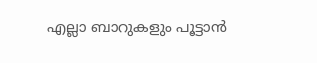എല്ലാ ബാറുകളും പൂട്ടാന്‍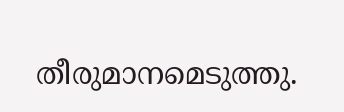തീരുമാനമെടുത്തു.